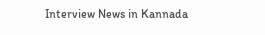Interview News in Kannada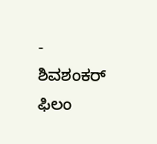-
ಶಿವಶಂಕರ್ ಫಿಲಂ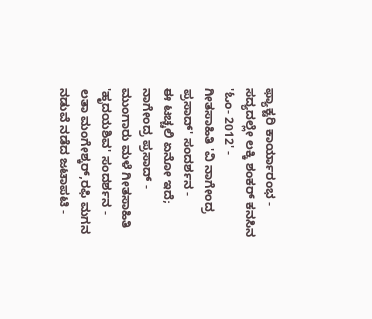ಫ್ಯಾಕ್ಟರಿ ಕಾರ್ಯಾರಂಭ -
ಸದ್ಯದಲ್ಲೇ ಲಕ್ಕಿ ಶಂಕರ್ ಕನಸಿನ 'ಓಂ- 2012' -
ಗೀತಸಾಹಿತಿ 'ವಿ ನಾಗೇಂದ್ರ ಪ್ರಸಾದ್' ಸಂದರ್ಶನ -
ಈ ಟಚ್ಚಲಿ ಏನೋ ಇದೆ; ನಾಗೇಂದ್ರ ಪ್ರಸಾದ್ -
ಮುಂಗಾರು ಮಳೆ ಗೀತಸಾಹಿತಿ 'ಹೃದಯಶಿವ' ಸಂದರ್ಶನ -
ಲತಾ ಮಂಗೇಶ್ಕರ್,ರಫಿ ಮಗನ ನಡುವೆ ನಡೆದ ಜಟಾಪಟಿ -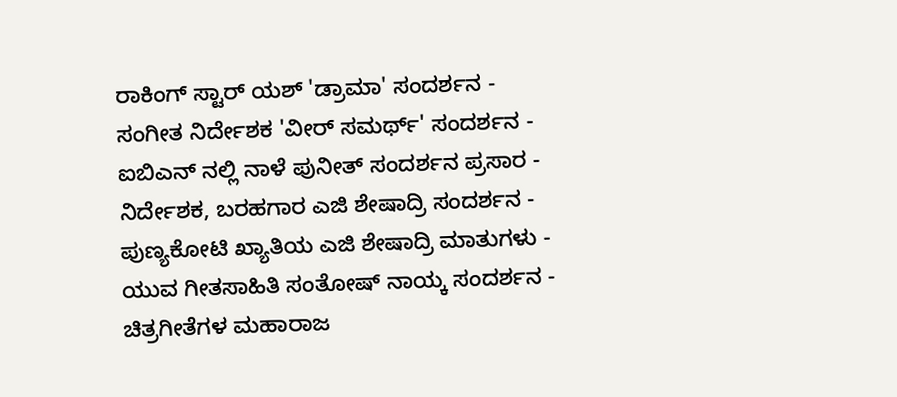ರಾಕಿಂಗ್ ಸ್ಟಾರ್ ಯಶ್ 'ಡ್ರಾಮಾ' ಸಂದರ್ಶನ -
ಸಂಗೀತ ನಿರ್ದೇಶಕ 'ವೀರ್ ಸಮರ್ಥ್' ಸಂದರ್ಶನ -
ಐಬಿಎನ್ ನಲ್ಲಿ ನಾಳೆ ಪುನೀತ್ ಸಂದರ್ಶನ ಪ್ರಸಾರ -
ನಿರ್ದೇಶಕ, ಬರಹಗಾರ ಎಜಿ ಶೇಷಾದ್ರಿ ಸಂದರ್ಶನ -
ಪುಣ್ಯಕೋಟಿ ಖ್ಯಾತಿಯ ಎಜಿ ಶೇಷಾದ್ರಿ ಮಾತುಗಳು -
ಯುವ ಗೀತಸಾಹಿತಿ ಸಂತೋಷ್ ನಾಯ್ಕ ಸಂದರ್ಶನ -
ಚಿತ್ರಗೀತೆಗಳ ಮಹಾರಾಜ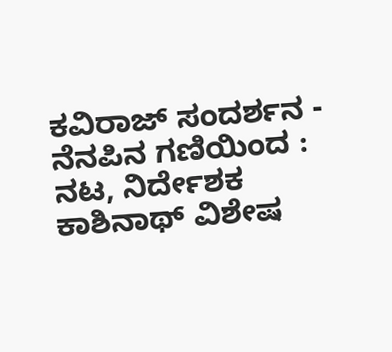ಕವಿರಾಜ್ ಸಂದರ್ಶನ -
ನೆನಪಿನ ಗಣಿಯಿಂದ : ನಟ, ನಿರ್ದೇಶಕ ಕಾಶಿನಾಥ್ ವಿಶೇಷ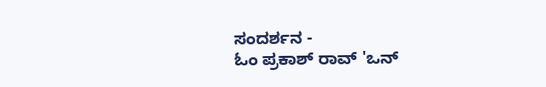ಸಂದರ್ಶನ -
ಓಂ ಪ್ರಕಾಶ್ ರಾವ್ 'ಒನ್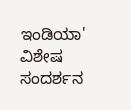ಇಂಡಿಯಾ' ವಿಶೇಷ ಸಂದರ್ಶನ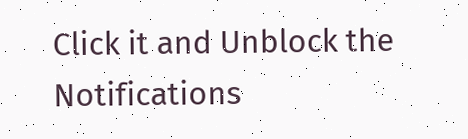Click it and Unblock the Notifications